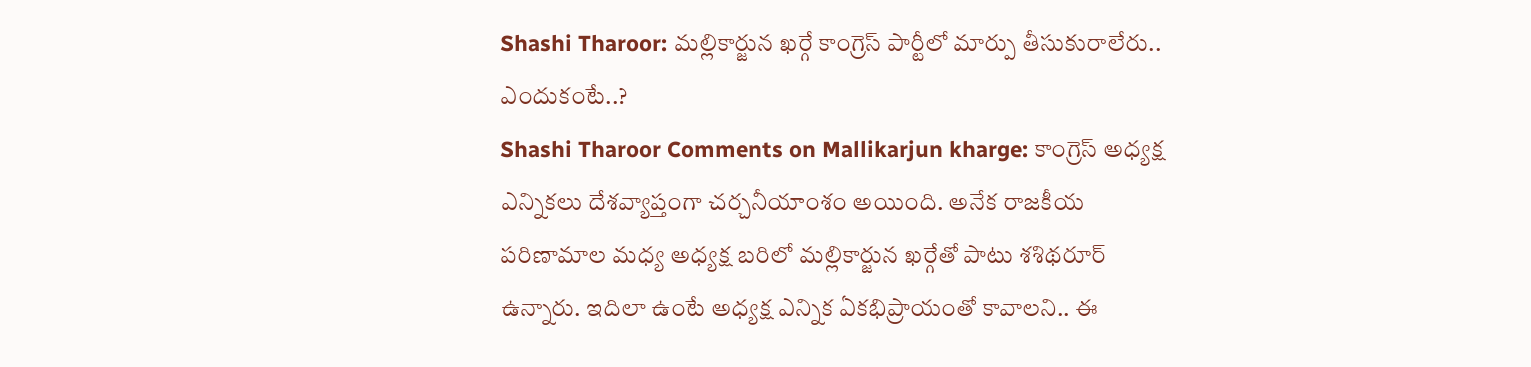Shashi Tharoor: మల్లికార్జున ఖర్గే కాంగ్రెస్ పార్టీలో మార్పు తీసుకురాలేరు.. ఎందుకంటే..?
Shashi Tharoor Comments on Mallikarjun kharge: కాంగ్రెస్ అధ్యక్ష ఎన్నికలు దేశవ్యాప్తంగా చర్చనీయాంశం అయింది. అనేక రాజకీయ పరిణామాల మధ్య అధ్యక్ష బరిలో మల్లికార్జున ఖర్గేతో పాటు శశిథరూర్ ఉన్నారు. ఇదిలా ఉంటే అధ్యక్ష ఎన్నిక ఏకభిప్రాయంతో కావాలని.. ఈ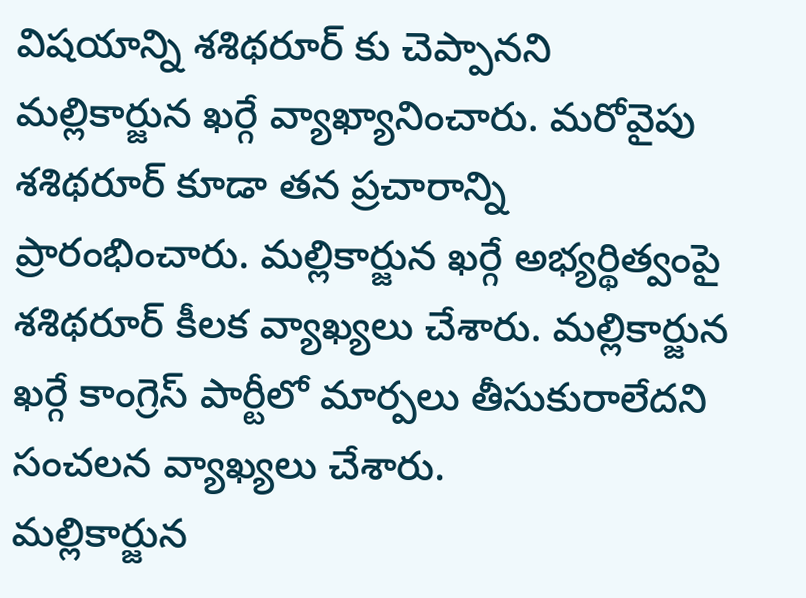విషయాన్ని శశిథరూర్ కు చెప్పానని మల్లికార్జున ఖర్గే వ్యాఖ్యానించారు. మరోవైపు శశిథరూర్ కూడా తన ప్రచారాన్ని ప్రారంభించారు. మల్లికార్జున ఖర్గే అభ్యర్థిత్వంపై శశిథరూర్ కీలక వ్యాఖ్యలు చేశారు. మల్లికార్జున ఖర్గే కాంగ్రెస్ పార్టీలో మార్పలు తీసుకురాలేదని సంచలన వ్యాఖ్యలు చేశారు.
మల్లికార్జున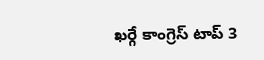ఖర్గే కాంగ్రెస్ టాప్ 3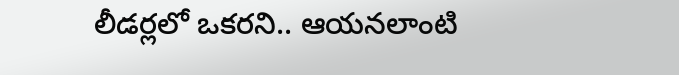లీడర్లలో ఒకరని.. ఆయనలాంటి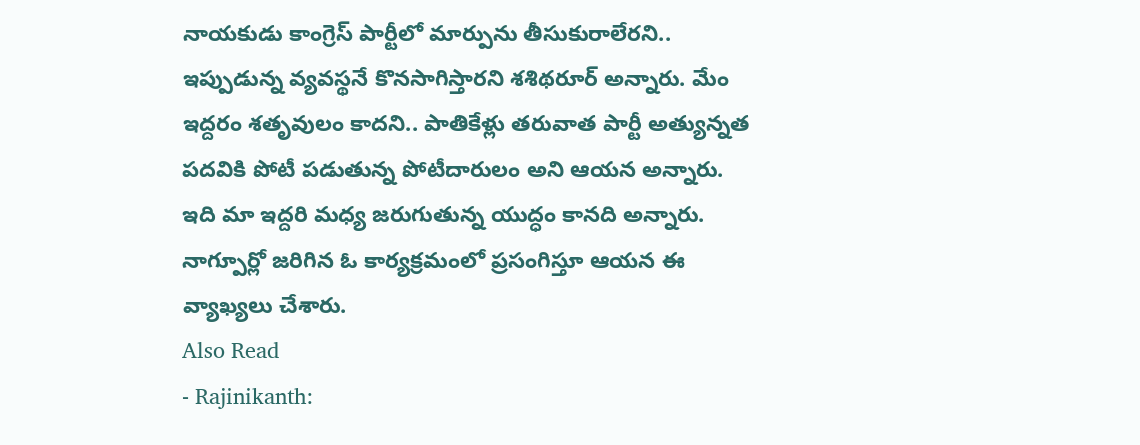నాయకుడు కాంగ్రెస్ పార్టీలో మార్పును తీసుకురాలేరని.. ఇప్పుడున్న వ్యవస్థనే కొనసాగిస్తారని శశిథరూర్ అన్నారు. మేం ఇద్దరం శతృవులం కాదని.. పాతికేళ్లు తరువాత పార్టీ అత్యున్నత పదవికి పోటీ పడుతున్న పోటీదారులం అని ఆయన అన్నారు. ఇది మా ఇద్దరి మధ్య జరుగుతున్న యుద్ధం కానది అన్నారు. నాగ్పూర్లో జరిగిన ఓ కార్యక్రమంలో ప్రసంగిస్తూ ఆయన ఈ వ్యాఖ్యలు చేశారు.
Also Read
- Rajinikanth: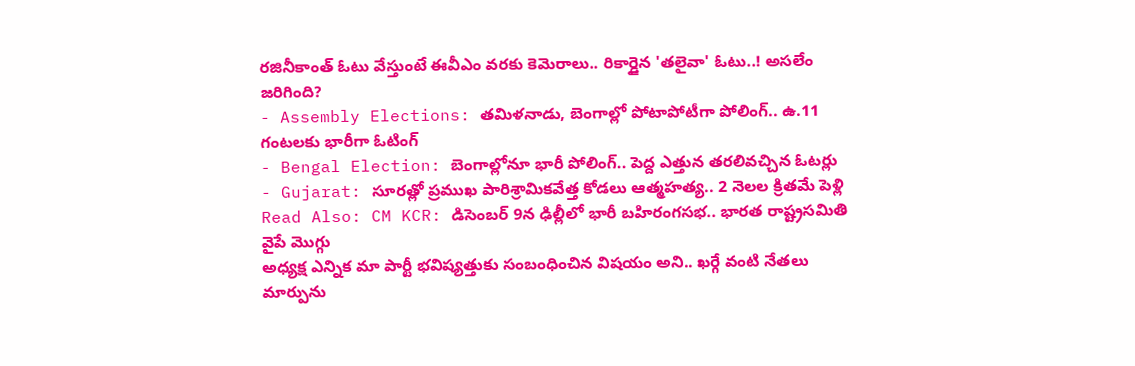రజినీకాంత్ ఓటు వేస్తుంటే ఈవీఎం వరకు కెమెరాలు.. రికార్డైన 'తలైవా' ఓటు..! అసలేం జరిగింది?
- Assembly Elections: తమిళనాడు, బెంగాల్లో పోటాపోటీగా పోలింగ్.. ఉ.11 గంటలకు భారీగా ఓటింగ్
- Bengal Election: బెంగాల్లోనూ భారీ పోలింగ్.. పెద్ద ఎత్తున తరలివచ్చిన ఓటర్లు
- Gujarat: సూరత్లో ప్రముఖ పారిశ్రామికవేత్త కోడలు ఆత్మహత్య.. 2 నెలల క్రితమే పెళ్లి
Read Also: CM KCR: డిసెంబర్ 9న ఢిల్లీలో భారీ బహిరంగసభ.. భారత రాష్ట్రసమితి వైపే మొగ్గు
అధ్యక్ష ఎన్నిక మా పార్టీ భవిష్యత్తుకు సంబంధించిన విషయం అని.. ఖర్గే వంటి నేతలు మార్పును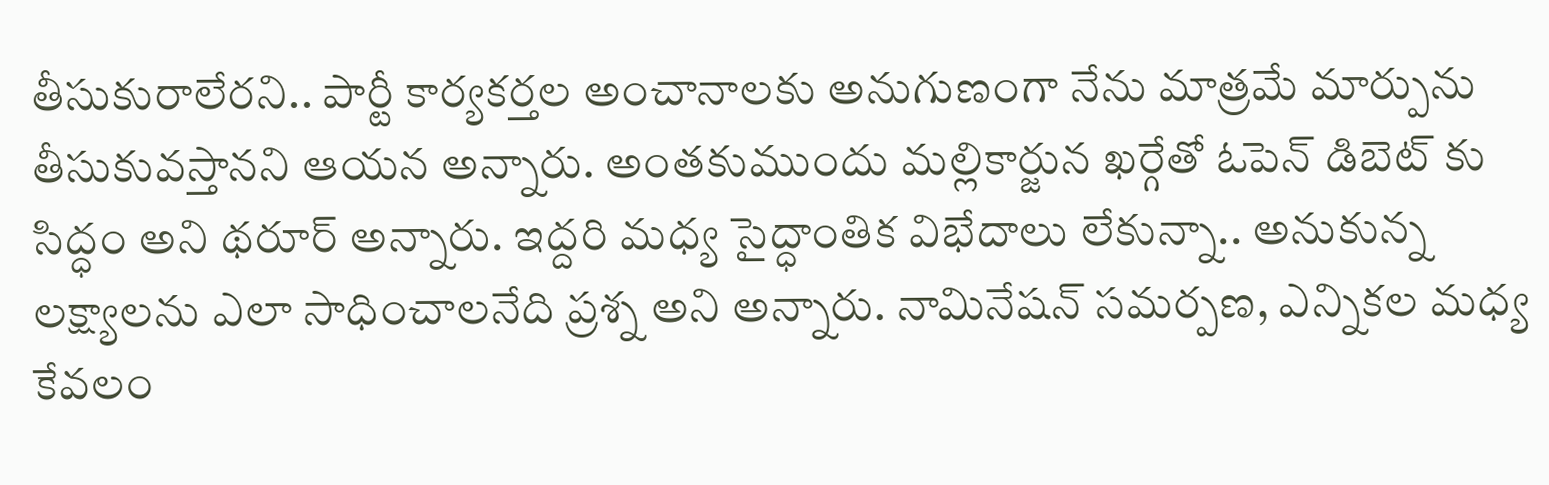తీసుకురాలేరని.. పార్టీ కార్యకర్తల అంచానాలకు అనుగుణంగా నేను మాత్రమే మార్పును తీసుకువస్తానని ఆయన అన్నారు. అంతకుముందు మల్లికార్జున ఖర్గేతో ఓపెన్ డిబెట్ కు సిద్ధం అని థరూర్ అన్నారు. ఇద్దరి మధ్య సైద్ధాంతిక విభేదాలు లేకున్నా.. అనుకున్న లక్ష్యాలను ఎలా సాధించాలనేది ప్రశ్న అని అన్నారు. నామినేషన్ సమర్పణ, ఎన్నికల మధ్య కేవలం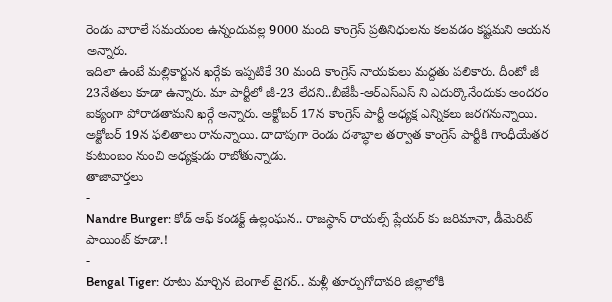రెండు వారాలే సమయంల ఉన్నందువల్ల 9000 మంది కాంగ్రెస్ ప్రతినిధులను కలవడం కష్టమని ఆయన అన్నారు.
ఇదిలా ఉంటే మల్లికార్జున ఖర్గేకు ఇప్పటికే 30 మంది కాంగ్రెస్ నాయకులు మద్దతు పలికారు. దీంటో జీ 23నేతలు కూడా ఉన్నారు. మా పార్టీలో జీ-23 లేదని..బీజేపీ-ఆర్ఎస్ఎస్ ని ఎదుర్కొనేందుకు అందరం ఐక్యంగా పోరాడతామని ఖర్గే అన్నారు. అక్టోబర్ 17న కాంగ్రెస్ పార్టీ అధ్యక్ష ఎన్నికలు జరగనున్నాయి. అక్టోబర్ 19న ఫలితాలు రానున్నాయి. దాదాపుగా రెండు దశాబ్ధాల తర్వాత కాంగ్రెస్ పార్టీకి గాంధీయేతర కుటుంబం నుంచి అధ్యక్షుడు రాబోతున్నాడు.
తాజావార్తలు
-
Nandre Burger: కోడ్ ఆఫ్ కండక్ట్ ఉల్లంఘన.. రాజస్థాన్ రాయల్స్ ప్లేయర్ కు జరిమానా, డీమెరిట్ పాయింట్ కూడా.!
-
Bengal Tiger: రూటు మార్చిన బెంగాల్ టైగర్.. మళ్లీ తూర్పుగోదావరి జిల్లాలోకి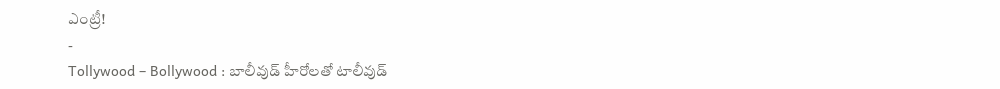ఎంట్రీ!
-
Tollywood – Bollywood : బాలీవుడ్ హీరోలతో టాలీవుడ్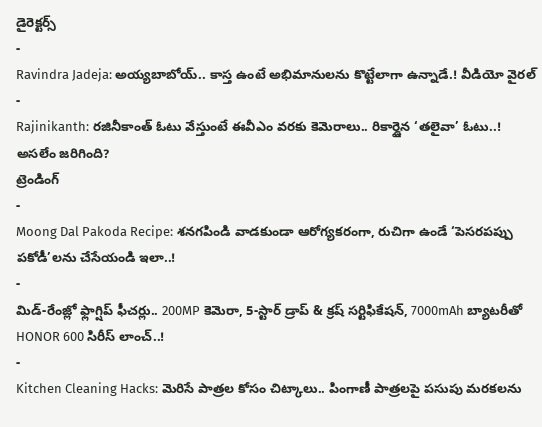డైరెక్టర్స్
-
Ravindra Jadeja: అయ్యబాబోయ్.. కాస్త ఉంటే అభిమానులను కొట్టేలాగా ఉన్నాడే.! వీడియో వైరల్
-
Rajinikanth: రజినీకాంత్ ఓటు వేస్తుంటే ఈవీఎం వరకు కెమెరాలు.. రికార్డైన ‘తలైవా’ ఓటు..! అసలేం జరిగింది?
ట్రెండింగ్
-
Moong Dal Pakoda Recipe: శనగపిండి వాడకుండా ఆరోగ్యకరంగా, రుచిగా ఉండే ‘పెసరపప్పు పకోడీ’లను చేసేయండి ఇలా..!
-
మిడ్-రేంజ్లో ఫ్లాగ్షిప్ ఫీచర్లు.. 200MP కెమెరా, 5-స్టార్ డ్రాప్ & క్రష్ సర్టిఫికేషన్, 7000mAh బ్యాటరీతో HONOR 600 సిరీస్ లాంచ్..!
-
Kitchen Cleaning Hacks: మెరిసే పాత్రల కోసం చిట్కాలు.. పింగాణీ పాత్రలపై పసుపు మరకలను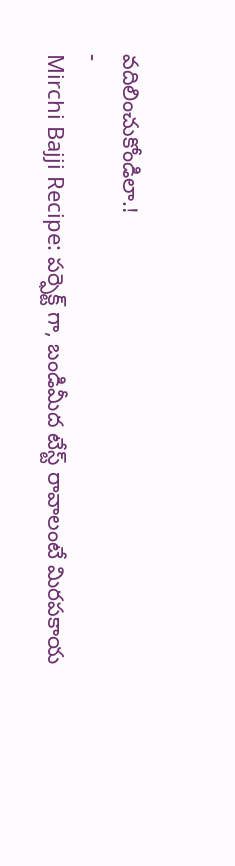వదిలించుకోండిలా.!
-
Mirchi Bajji Recipe: పర్ఫెక్ట్ గా, బండిమీద టేస్ట్ రావాలంటే మిరపకాయ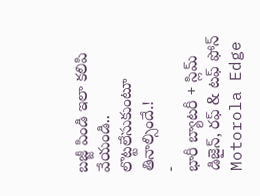బజ్జీ పిండి ఇలా కలిపి వేయండి.. లొట్టలేసుకుంటూ తినాల్సిందే.!
-
భారీ బ్యాటరీ + స్లిమ్ డిజైన్, రఫ్ & టఫ్ ఫోన్ Motorola Edge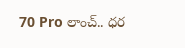70 Pro లాంచ్.. ధర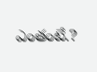ఎంతంటే.?